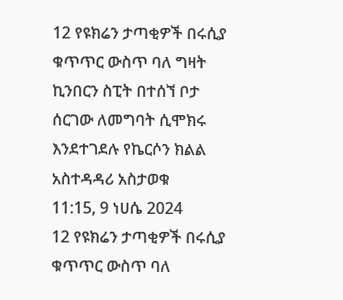12 የዩክሬን ታጣቂዎች በሩሲያ ቁጥጥር ውስጥ ባለ ግዛት ኪንበርን ስፒት በተሰኘ ቦታ ሰርገው ለመግባት ሲሞክሩ እንደተገደሉ የኬርሶን ክልል አስተዳዳሪ አስታወቁ
11:15, 9 ነሀሴ 2024
12 የዩክሬን ታጣቂዎች በሩሲያ ቁጥጥር ውስጥ ባለ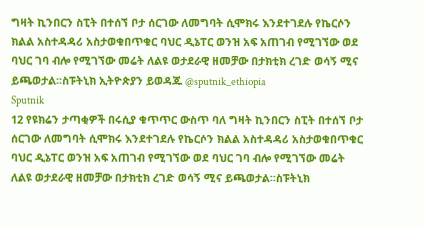ግዛት ኪንበርን ስፒት በተሰኘ ቦታ ሰርገው ለመግባት ሲሞክሩ እንደተገደሉ የኬርሶን ክልል አስተዳዳሪ አስታወቁበጥቁር ባህር ዲኔፐር ወንዝ አፍ አጠገብ የሚገኘው ወደ ባህር ገባ ብሎ የሚገኘው መሬት ለልዩ ወታደራዊ ዘመቻው በታክቲክ ረገድ ወሳኝ ሚና ይጫወታል፡፡ስፑትኒክ ኢትዮጵያን ይወዳጁ @sputnik_ethiopia
Sputnik
12 የዩክሬን ታጣቂዎች በሩሲያ ቁጥጥር ውስጥ ባለ ግዛት ኪንበርን ስፒት በተሰኘ ቦታ ሰርገው ለመግባት ሲሞክሩ እንደተገደሉ የኬርሶን ክልል አስተዳዳሪ አስታወቁበጥቁር ባህር ዲኔፐር ወንዝ አፍ አጠገብ የሚገኘው ወደ ባህር ገባ ብሎ የሚገኘው መሬት ለልዩ ወታደራዊ ዘመቻው በታክቲክ ረገድ ወሳኝ ሚና ይጫወታል፡፡ስፑትኒክ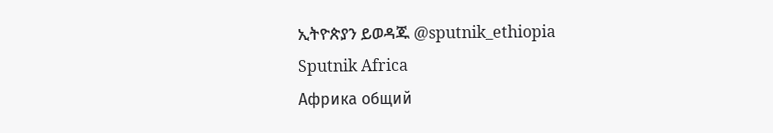ኢትዮጵያን ይወዳጁ @sputnik_ethiopia
Sputnik Africa
Африка общий